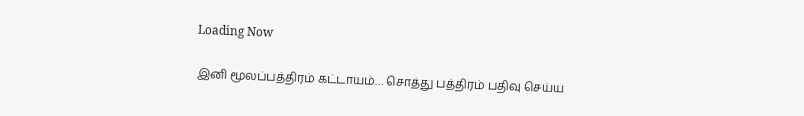Loading Now

இனி மூலப்பத்திரம் கட்டாயம்… சொத்து பத்திரம் பதிவு செய்ய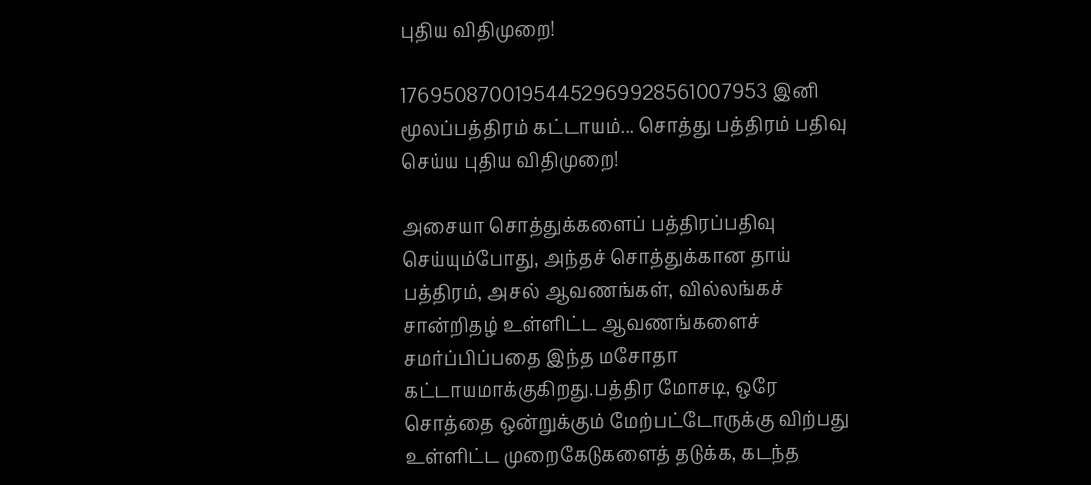புதிய விதிமுறை!

17695087001954452969928561007953 இனி மூலப்பத்திரம் கட்டாயம்... சொத்து பத்திரம் பதிவு செய்ய புதிய விதிமுறை!

அசையா சொத்துக்களைப் பத்திரப்பதிவு செய்யும்போது, அந்தச் சொத்துக்கான தாய் பத்திரம், அசல் ஆவணங்கள், வில்லங்கச் சான்றிதழ் உள்ளிட்ட ஆவணங்களைச் சமர்ப்பிப்பதை இந்த மசோதா கட்டாயமாக்குகிறது.பத்திர மோசடி, ஒரே சொத்தை ஒன்றுக்கும் மேற்பட்டோருக்கு விற்பது உள்ளிட்ட முறைகேடுகளைத் தடுக்க, கடந்த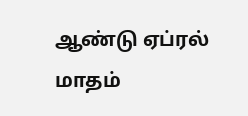ஆண்டு ஏப்ரல் மாதம்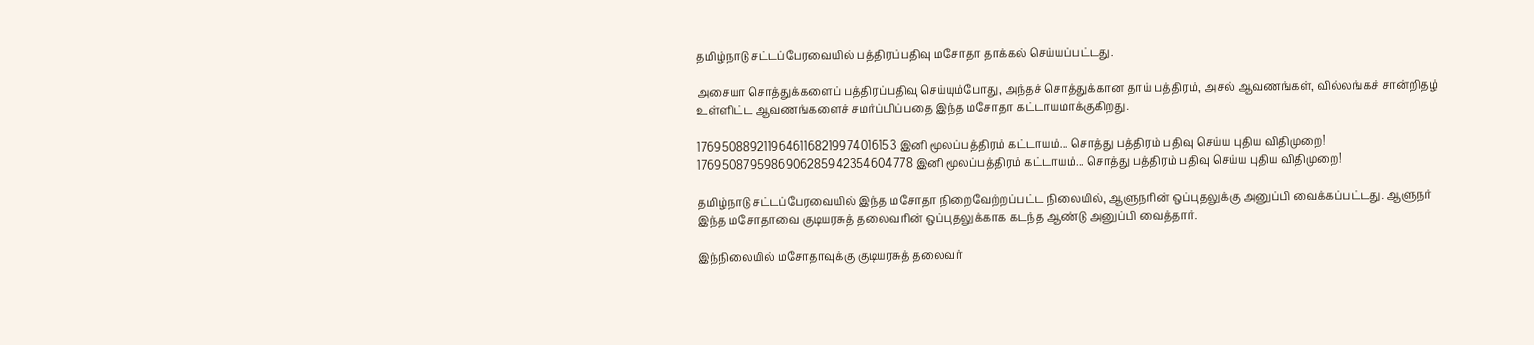தமிழ்நாடு சட்டப்பேரவையில் பத்திரப்பதிவு மசோதா தாக்கல் செய்யப்பட்டது.

அசையா சொத்துக்களைப் பத்திரப்பதிவு செய்யும்போது, அந்தச் சொத்துக்கான தாய் பத்திரம், அசல் ஆவணங்கள், வில்லங்கச் சான்றிதழ் உள்ளிட்ட ஆவணங்களைச் சமர்ப்பிப்பதை இந்த மசோதா கட்டாயமாக்குகிறது.

17695088921196461168219974016153 இனி மூலப்பத்திரம் கட்டாயம்... சொத்து பத்திரம் பதிவு செய்ய புதிய விதிமுறை!
1769508795986906285942354604778 இனி மூலப்பத்திரம் கட்டாயம்... சொத்து பத்திரம் பதிவு செய்ய புதிய விதிமுறை!

தமிழ்நாடு சட்டப்பேரவையில் இந்த மசோதா நிறைவேற்றப்பட்ட நிலையில், ஆளுநரின் ஒப்புதலுக்கு அனுப்பி வைக்கப்பட்டது. ஆளுநர் இந்த மசோதாவை குடியரசுத் தலைவரின் ஒப்புதலுக்காக கடந்த ஆண்டு அனுப்பி வைத்தார்.

இந்நிலையில் மசோதாவுக்கு குடியரசுத் தலைவர்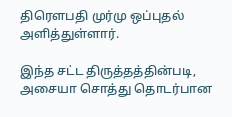திரெளபதி முர்மு ஒப்புதல் அளித்துள்ளார்.

இந்த சட்ட திருத்தத்தின்படி, அசையா சொத்து தொடர்பான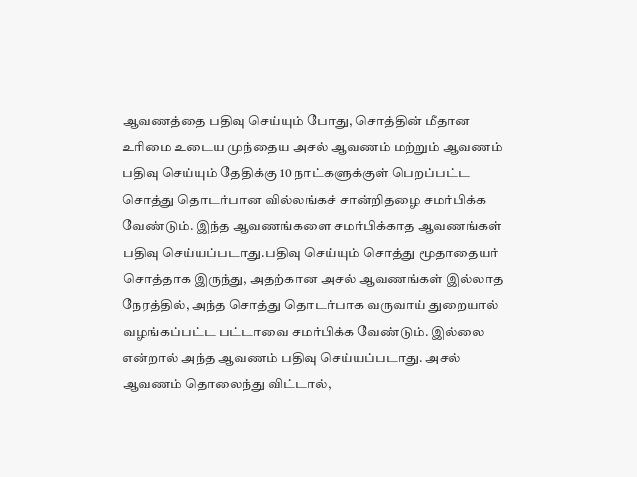ஆவணத்தை பதிவு செய்யும் போது, சொத்தின் மீதான உரிமை உடைய முந்தைய அசல் ஆவணம் மற்றும் ஆவணம் பதிவு செய்யும் தேதிக்கு 10 நாட்களுக்குள் பெறப்பட்ட சொத்து தொடர்பான வில்லங்கச் சான்றிதழை சமர்பிக்க வேண்டும். இந்த ஆவணங்களை சமர்பிக்காத ஆவணங்கள் பதிவு செய்யப்படாது.பதிவு செய்யும் சொத்து மூதாதையர் சொத்தாக இருந்து, அதற்கான அசல் ஆவணங்கள் இல்லாத நேரத்தில், அந்த சொத்து தொடர்பாக வருவாய் துறையால் வழங்கப்பட்ட பட்டாவை சமர்பிக்க வேண்டும். இல்லை என்றால் அந்த ஆவணம் பதிவு செய்யப்படாது. அசல் ஆவணம் தொலைந்து விட்டால்,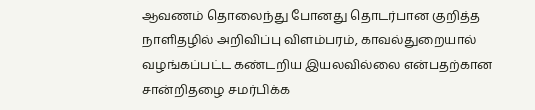ஆவணம் தொலைந்து போனது தொடர்பான குறித்த நாளிதழில் அறிவிப்பு விளம்பரம், காவல்துறையால் வழங்கப்பட்ட கண்டறிய இயலவில்லை என்பதற்கான சான்றிதழை சமர்பிக்க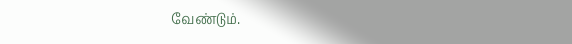வேண்டும்.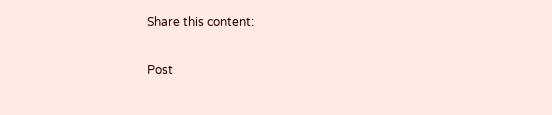Share this content:

Post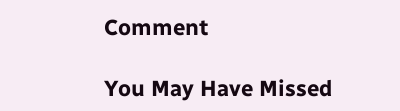Comment

You May Have Missed